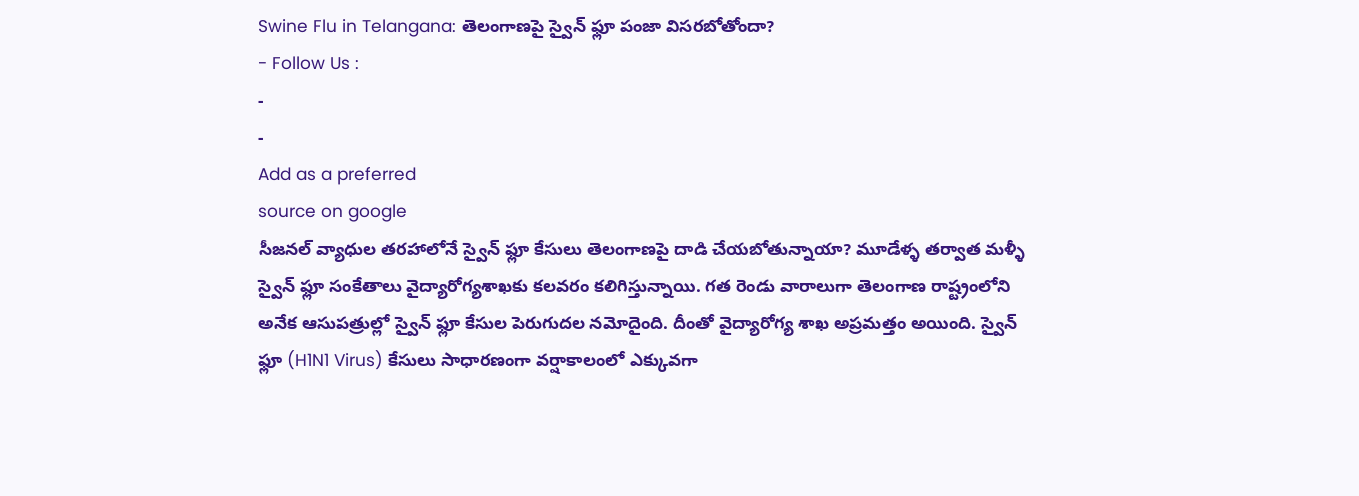Swine Flu in Telangana: తెలంగాణపై స్వైన్ ఫ్లూ పంజా విసరబోతోందా?
- Follow Us :
-
-
Add as a preferred
source on google
సీజనల్ వ్యాధుల తరహాలోనే స్వైన్ ఫ్లూ కేసులు తెలంగాణపై దాడి చేయబోతున్నాయా? మూడేళ్ళ తర్వాత మళ్ళీ స్వైన్ ఫ్లూ సంకేతాలు వైద్యారోగ్యశాఖకు కలవరం కలిగిస్తున్నాయి. గత రెండు వారాలుగా తెలంగాణ రాష్ట్రంలోని అనేక ఆసుపత్రుల్లో స్వైన్ ఫ్లూ కేసుల పెరుగుదల నమోదైంది. దీంతో వైద్యారోగ్య శాఖ అప్రమత్తం అయింది. స్వైన్ ఫ్లూ (H1N1 Virus) కేసులు సాధారణంగా వర్షాకాలంలో ఎక్కువగా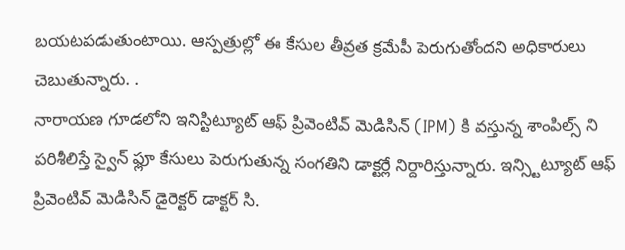బయటపడుతుంటాయి. ఆస్పత్రుల్లో ఈ కేసుల తీవ్రత క్రమేపీ పెరుగుతోందని అధికారులు చెబుతున్నారు. .
నారాయణ గూడలోని ఇనిస్టిట్యూట్ ఆఫ్ ప్రివెంటివ్ మెడిసిన్ (IPM) కి వస్తున్న శాంపిల్స్ ని పరిశీలిస్తే స్వైన్ ఫ్లూ కేసులు పెరుగుతున్న సంగతిని డాక్టర్లే నిర్దారిస్తున్నారు. ఇన్స్టిట్యూట్ ఆఫ్ ప్రివెంటివ్ మెడిసిన్ డైరెక్టర్ డాక్టర్ సి.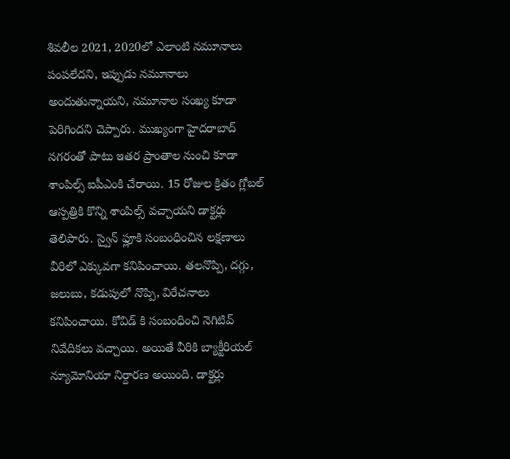శివలీల 2021, 2020లో ఎలాంటి నమూనాలు పంపలేదని, ఇప్పుడు నమూనాలు అందుతున్నాయని, నమూనాల సంఖ్య కూడా పెరిగిందని చెప్పారు. ముఖ్యంగా హైదరాబాద్ నగరంతో పాటు ఇతర ప్రాంతాల నుంచి కూడా శాంపిల్స్ ఐపీఎంకి చేరాయి. 15 రోజుల క్రితం గ్లోబల్ ఆస్పత్రికి కొన్ని శాంపిల్స్ వచ్చాయని డాక్టర్లు తెలిపారు. స్వైన్ ఫ్లూకి సంబంధించిన లక్షణాలు వీరిలో ఎక్కువగా కనిపించాయి. తలనొప్పి, దగ్గు, జలుబు, కడుపులో నొప్పి, విరేచనాలు కనిపించాయి. కోవిడ్ కి సంబంధించి నెగిటివ్ నివేదికలు వచ్చాయి. అయితే వీరికి బ్యాక్టీరియల్ న్యూమోనియా నిర్దారణ అయింది. డాక్టర్లు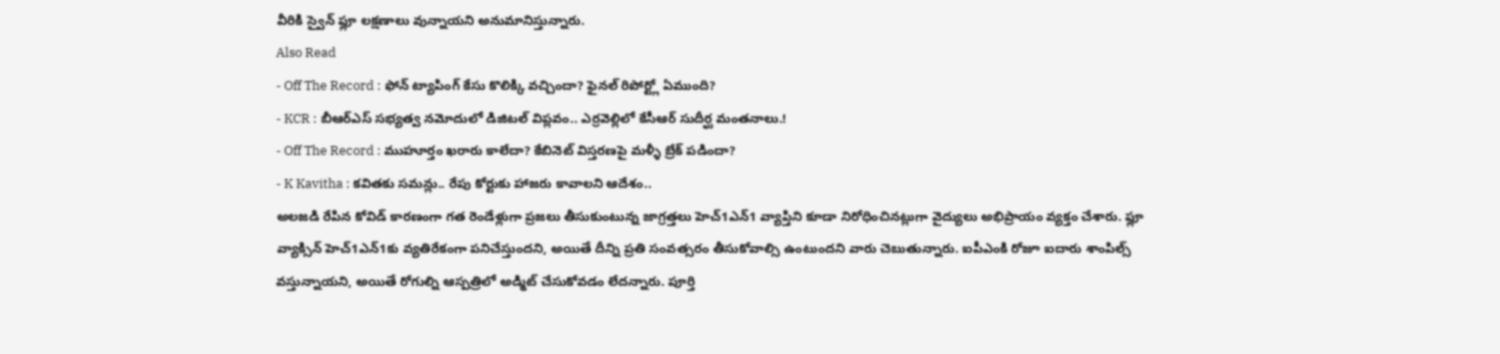వీరికి స్వైన్ ఫ్లూ లక్షణాలు వున్నాయని అనుమానిస్తున్నారు.
Also Read
- Off The Record : ఫోన్ ట్యాపింగ్ కేసు కొలిక్కి వచ్చిందా? ఫైనల్ రిపోర్ట్లో ఏముంది?
- KCR : బీఆర్ఎస్ సభ్యత్వ నమోదులో డిజిటల్ విప్లవం.. ఎర్రవెల్లిలో కేసీఆర్ సుదీర్ఘ మంతనాలు.!
- Off The Record : ముహూర్తం ఖరారు కాలేదా? కేబినెట్ విస్తరణపై మళ్ళీ బ్రేక్ పడిందా?
- K Kavitha : కవితకు సమన్లు.. రేపు కోర్టుకు హాజరు కావాలని ఆదేశం..
అలజడి రేపిన కోవిడ్ కారణంగా గత రెండేళ్లుగా ప్రజలు తీసుకుంటున్న జాగ్రత్తలు హెచ్1ఎన్1 వ్యాప్తిని కూడా నిరోధించినట్లుగా వైద్యులు అభిప్రాయం వ్యక్తం చేశారు. ఫ్లూ వ్యాక్సిన్ హెచ్1ఎన్1కు వ్యతిరేకంగా పనిచేస్తుందని, అయితే దీన్ని ప్రతి సంవత్సరం తీసుకోవాల్సి ఉంటుందని వారు చెబుతున్నారు. ఐపీఎంకి రోజూ ఐదారు శాంపిల్స్ వస్తున్నాయని, అయితే రోగుల్ని ఆస్పత్రిలో అడ్మిట్ చేసుకోవడం లేదన్నారు. పూర్తి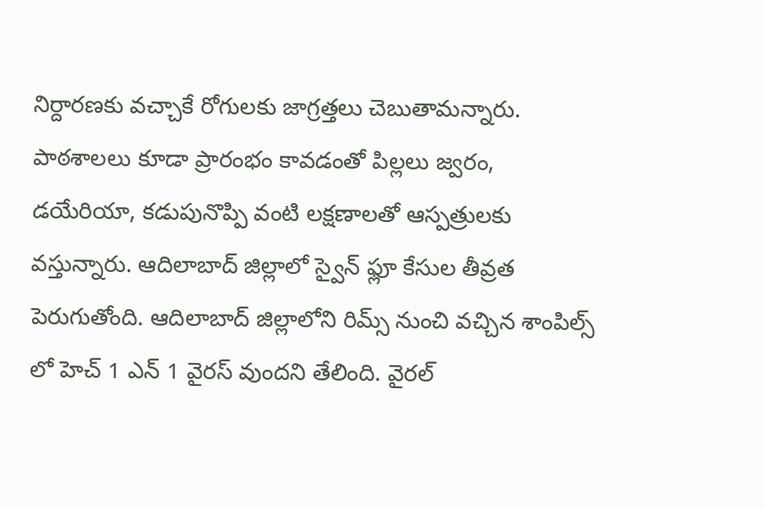నిర్దారణకు వచ్చాకే రోగులకు జాగ్రత్తలు చెబుతామన్నారు. పాఠశాలలు కూడా ప్రారంభం కావడంతో పిల్లలు జ్వరం, డయేరియా, కడుపునొప్పి వంటి లక్షణాలతో ఆస్పత్రులకు వస్తున్నారు. ఆదిలాబాద్ జిల్లాలో స్వైన్ ఫ్లూ కేసుల తీవ్రత పెరుగుతోంది. ఆదిలాబాద్ జిల్లాలోని రిమ్స్ నుంచి వచ్చిన శాంపిల్స్ లో హెచ్ 1 ఎన్ 1 వైరస్ వుందని తేలింది. వైరల్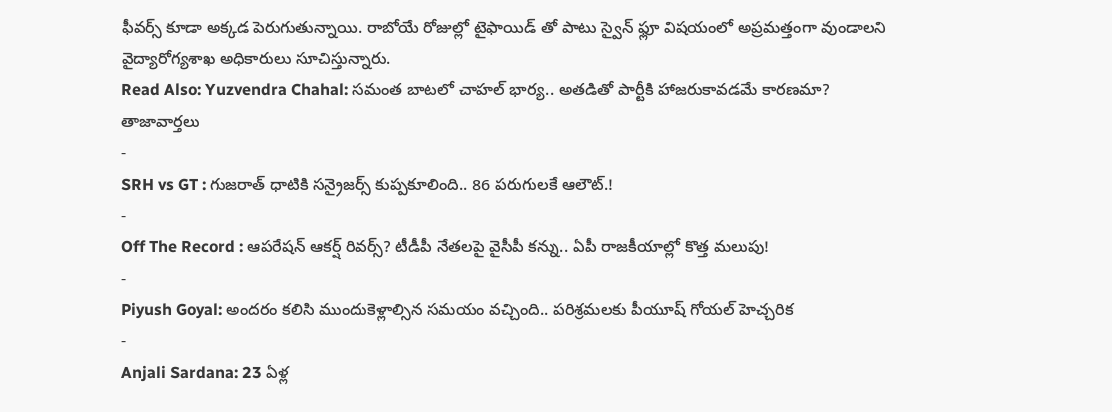ఫీవర్స్ కూడా అక్కడ పెరుగుతున్నాయి. రాబోయే రోజుల్లో టైఫాయిడ్ తో పాటు స్వైన్ ఫ్లూ విషయంలో అప్రమత్తంగా వుండాలని వైద్యారోగ్యశాఖ అధికారులు సూచిస్తున్నారు.
Read Also: Yuzvendra Chahal: సమంత బాటలో చాహల్ భార్య.. అతడితో పార్టీకి హాజరుకావడమే కారణమా?
తాజావార్తలు
-
SRH vs GT : గుజరాత్ ధాటికి సన్రైజర్స్ కుప్పకూలింది.. 86 పరుగులకే ఆలౌట్.!
-
Off The Record : ఆపరేషన్ ఆకర్ష్ రివర్స్? టీడీపీ నేతలపై వైసీపీ కన్ను.. ఏపీ రాజకీయాల్లో కొత్త మలుపు!
-
Piyush Goyal: అందరం కలిసి ముందుకెళ్లాల్సిన సమయం వచ్చింది.. పరిశ్రమలకు పీయూష్ గోయల్ హెచ్చరిక
-
Anjali Sardana: 23 ఏళ్ల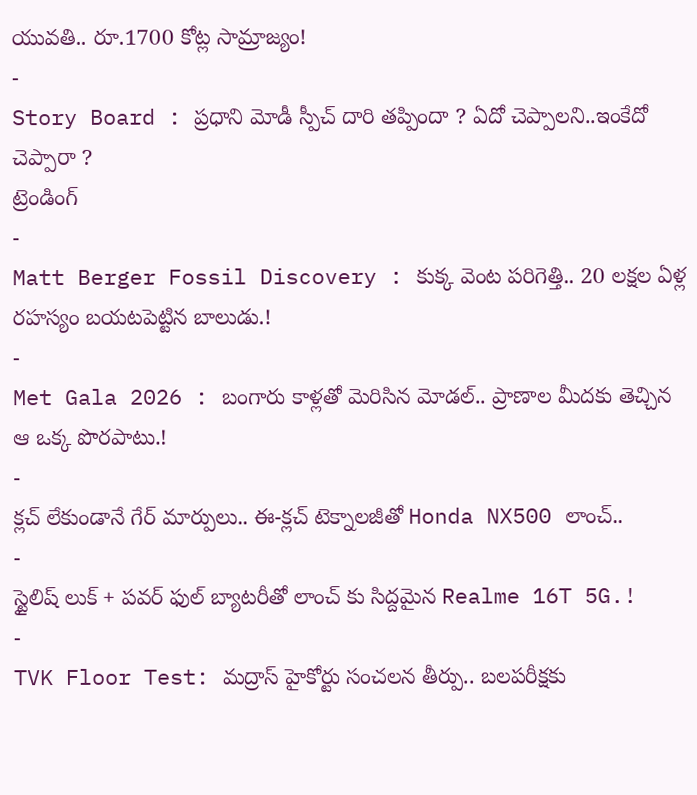యువతి.. రూ.1700 కోట్ల సామ్రాజ్యం!
-
Story Board : ప్రధాని మోడీ స్పీచ్ దారి తప్పిందా ? ఏదో చెప్పాలని..ఇంకేదో చెప్పారా ?
ట్రెండింగ్
-
Matt Berger Fossil Discovery : కుక్క వెంట పరిగెత్తి.. 20 లక్షల ఏళ్ల రహస్యం బయటపెట్టిన బాలుడు.!
-
Met Gala 2026 : బంగారు కాళ్లతో మెరిసిన మోడల్.. ప్రాణాల మీదకు తెచ్చిన ఆ ఒక్క పొరపాటు.!
-
క్లచ్ లేకుండానే గేర్ మార్పులు.. ఈ-క్లచ్ టెక్నాలజీతో Honda NX500 లాంచ్..
-
స్టైలిష్ లుక్ + పవర్ ఫుల్ బ్యాటరీతో లాంచ్ కు సిద్దమైన Realme 16T 5G.!
-
TVK Floor Test: మద్రాస్ హైకోర్టు సంచలన తీర్పు.. బలపరీక్షకు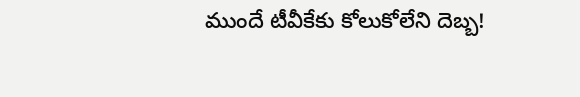ముందే టీవీకేకు కోలుకోలేని దెబ్బ!